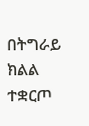በትግራይ ክልል ተቋርጦ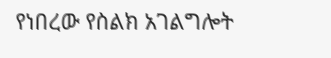የነበረው የስልክ አገልግሎት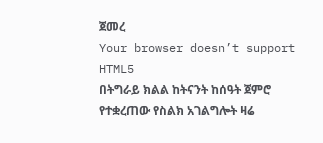ጀመረ
Your browser doesn’t support HTML5
በትግራይ ክልል ከትናንት ከሰዓት ጀምሮ የተቋረጠው የስልክ አገልግሎት ዛሬ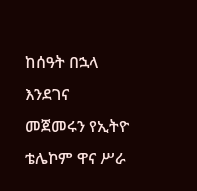ከሰዓት በኋላ እንደገና መጀመሩን የኢትዮ ቴሌኮም ዋና ሥራ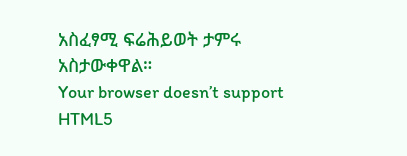አስፈፃሚ ፍሬሕይወት ታምሩ አስታውቀዋል።
Your browser doesn’t support HTML5